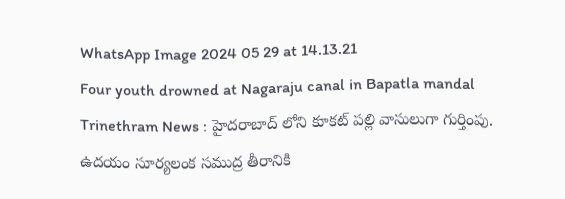WhatsApp Image 2024 05 29 at 14.13.21
Four youth drowned at Nagaraju canal in Bapatla mandal
Trinethram News : హైదరాబాద్ లోని కూకట్ పల్లి వాసులుగా గుర్తింపు.
ఉదయం సూర్యలంక సముద్ర తీరానికి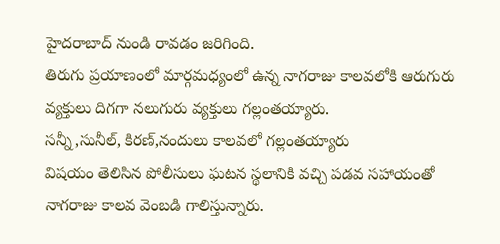హైదరాబాద్ నుండి రావడం జరిగింది.
తిరుగు ప్రయాణంలో మార్గమధ్యంలో ఉన్న నాగరాజు కాలవలోకి ఆరుగురు వ్యక్తులు దిగగా నలుగురు వ్యక్తులు గల్లంతయ్యారు.
సన్నీ,సునీల్, కిరణ్,నందులు కాలవలో గల్లంతయ్యారు
విషయం తెలిసిన పోలీసులు ఘటన స్థలానికి వచ్చి పడవ సహాయంతో నాగరాజు కాలవ వెంబడి గాలిస్తున్నారు.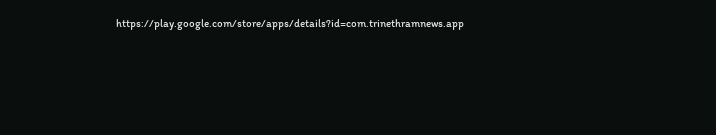https://play.google.com/store/apps/details?id=com.trinethramnews.app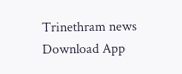Trinethram news
Download App